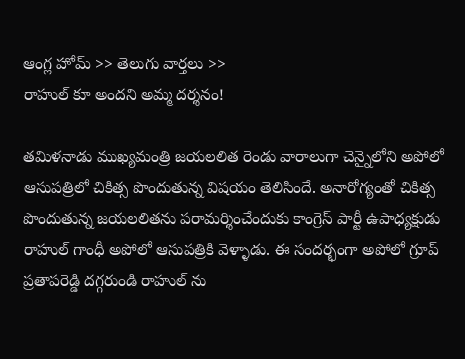ఆంగ్ల హోమ్ >> తెలుగు వార్తలు >>
రాహుల్ కూ అందని అమ్మ దర్శనం!

తమిళనాడు ముఖ్యమంత్రి జయలలిత రెండు వారాలుగా చెన్నైలోని అపోలో ఆసుపత్రిలో చికిత్స పొందుతున్న విషయం తెలిసిందే. అనారోగ్యంతో చికిత్స పొందుతున్న జయలలితను పరామర్శించేందుకు కాంగ్రెస్ పార్టీ ఉపాధ్యక్షుడు రాహుల్ గాంధీ అపోలో ఆసుపత్రికి వెళ్ళాడు. ఈ సందర్భంగా అపోలో గ్రూప్ ప్రతాపరెడ్డి దగ్గరుండి రాహుల్ ను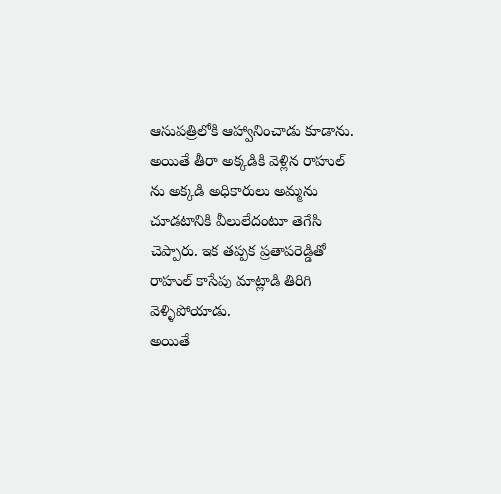ఆసుపత్రిలోకి ఆహ్వానించాడు కూడాను. అయితే తీరా అక్కడికి వెళ్లిన రాహుల్ ను అక్కడి అధికారులు అమ్మను చూడటానికి వీలులేదంటూ తెగేసి చెప్పారు. ఇక తప్పక ప్రతాపరెడ్డితో రాహుల్ కాసేపు మాట్లాడి తిరిగి వెళ్ళిపోయాడు.
అయితే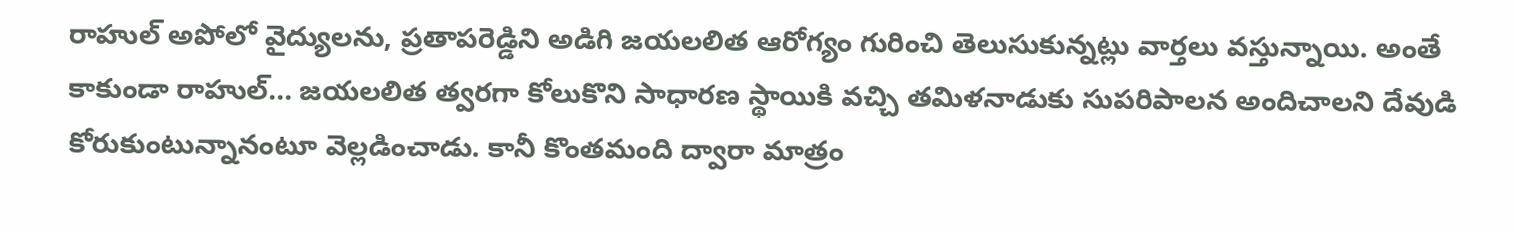రాహుల్ అపోలో వైద్యులను, ప్రతాపరెడ్డిని అడిగి జయలలిత ఆరోగ్యం గురించి తెలుసుకున్నట్లు వార్తలు వస్తున్నాయి. అంతే కాకుండా రాహుల్... జయలలిత త్వరగా కోలుకొని సాధారణ స్థాయికి వచ్చి తమిళనాడుకు సుపరిపాలన అందిచాలని దేవుడి కోరుకుంటున్నానంటూ వెల్లడించాడు. కానీ కొంతమంది ద్వారా మాత్రం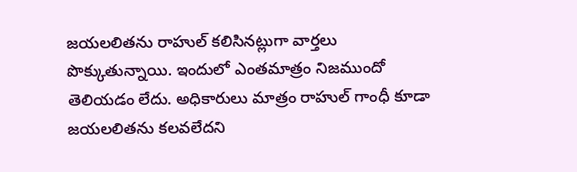జయలలితను రాహుల్ కలిసినట్లుగా వార్తలు పొక్కుతున్నాయి. ఇందులో ఎంతమాత్రం నిజముందో తెలియడం లేదు. అధికారులు మాత్రం రాహుల్ గాంధీ కూడా జయలలితను కలవలేదని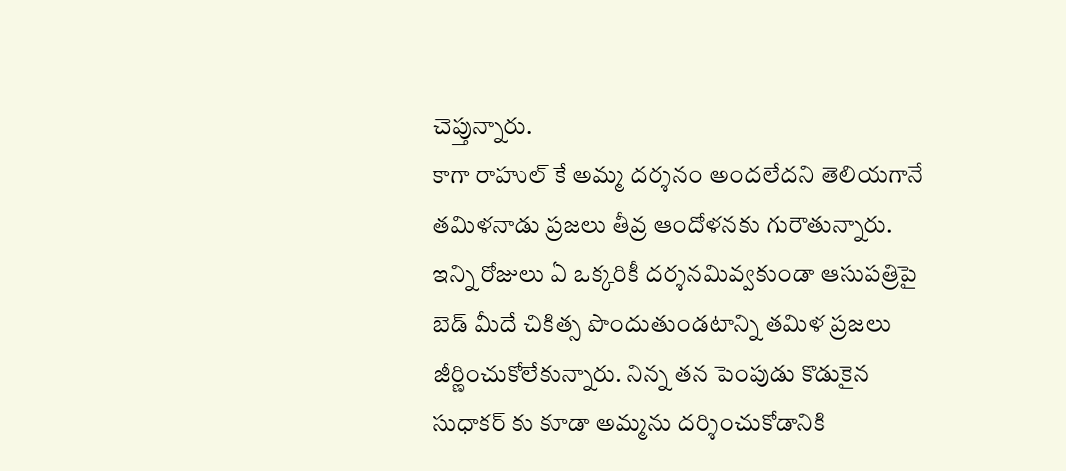చెప్తున్నారు.
కాగా రాహుల్ కే అమ్మ దర్శనం అందలేదని తెలియగానే తమిళనాడు ప్రజలు తీవ్ర ఆందోళనకు గురౌతున్నారు. ఇన్ని రోజులు ఏ ఒక్కరికీ దర్శనమివ్వకుండా ఆసుపత్రిపై బెడ్ మీదే చికిత్స పొందుతుండటాన్ని తమిళ ప్రజలు జీర్ణించుకోలేకున్నారు. నిన్న తన పెంపుడు కొడుకైన సుధాకర్ కు కూడా అమ్మను దర్శించుకోడానికి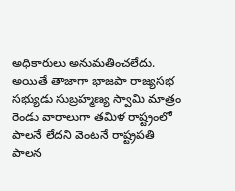అధికారులు అనుమతించలేదు. అయితే తాజాగా భాజపా రాజ్యసభ సభ్యుడు సుబ్రహ్మణ్య స్వామి మాత్రం రెండు వారాలుగా తమిళ రాష్ట్రంలో పాలనే లేదని వెంటనే రాష్ట్రపతి పాలన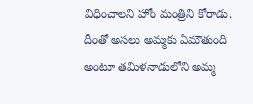విధించాలని హోం మంత్రిని కోరాడు. దీంతో అసలు అమ్మకు ఏమౌతుంది అంటూ తమిళనాడులోని అమ్మ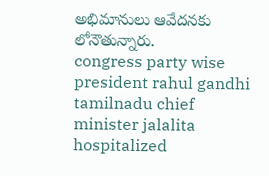అభిమానులు ఆవేదనకు లోనౌతున్నారు.
congress party wise president rahul gandhi
tamilnadu chief minister jalalita hospitalized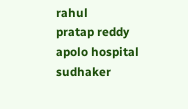rahul
pratap reddy
apolo hospital
sudhaker